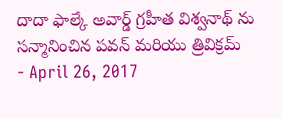దాదా ఫాల్కే అవార్డ్ గ్రహీత విశ్వనాథ్ ను సన్మానించిన పవన్ మరియు త్రివిక్రమ్
- April 26, 2017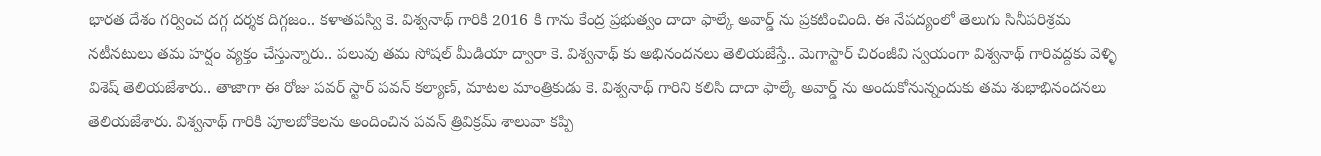భారత దేశం గర్వించ దగ్గ దర్శక దిగ్గజం.. కళాతపస్వి కె. విశ్వనాథ్ గారికి 2016 కి గాను కేంద్ర ప్రభుత్వం దాదా ఫాల్కే అవార్డ్ ను ప్రకటించింది. ఈ నేపద్యంలో తెలుగు సినీపరిశ్రమ నటీనటులు తమ హర్షం వ్యక్తం చేస్తున్నారు.. పలువు తమ సోషల్ మీడియా ద్వారా కె. విశ్వనాథ్ కు అభినందనలు తెలియజేస్తే.. మెగాస్టార్ చిరంజీవి స్వయంగా విశ్వనాథ్ గారివద్దకు వెళ్ళి విశెష్ తెలియజేశారు.. తాజాగా ఈ రోజు పవర్ స్టార్ పవన్ కల్యాణ్, మాటల మాంత్రికుడు కె. విశ్వనాథ్ గారిని కలిసి దాదా ఫాల్కే అవార్డ్ ను అందుకోనున్నందుకు తమ శుభాభినందనలు తెలియజేశారు. విశ్వనాథ్ గారికి పూలబోకెలను అందించిన పవన్ త్రివిక్రమ్ శాలువా కప్పి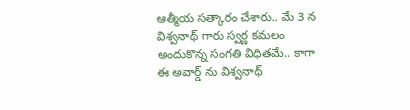ఆత్మీయ సత్కారం చేశారు.. మే 3 న విశ్వనాథ్ గారు స్వర్ణ కమలం అందుకొన్న సంగతి విధితమే.. కాగా ఈ అవార్డ్ ను విశ్వనాథ్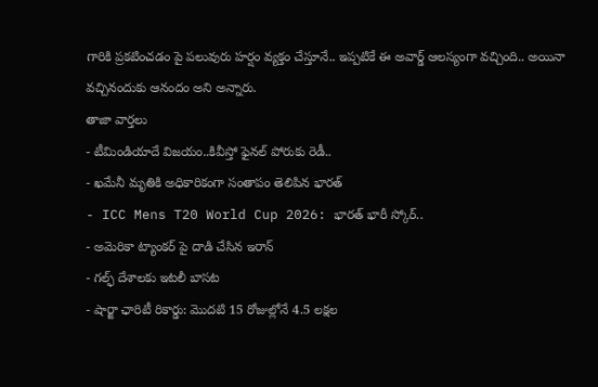గారికి ప్రకటించడం పై పలువురు హర్షం వ్యక్తం చేస్తూనే.. ఇప్పటికే ఈ అవార్డ్ ఆలస్యంగా వచ్చింది.. అయినా వచ్చినందుకు ఆనందం అని అన్నారు.
తాజా వార్తలు
- టీమిండియాదే విజయం..కివీస్తో ఫైనల్ పోరుకు రెడీ..
- ఖమేనీ మృతికి అధికారికంగా సంతాపం తెలిపిన భారత్
- ICC Mens T20 World Cup 2026: భారత్ భారీ స్కోర్..
- అమెరికా ట్యాంకర్ పై దాడి చేసిన ఇరాన్
- గల్ఫ్ దేశాలకు ఇటలీ బాసట
- షార్జా ఛారిటీ రికార్డు: మొదటి 15 రోజుల్లోనే 4.5 లక్షల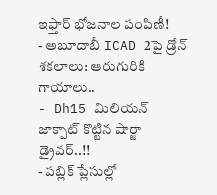ఇఫ్తార్ భోజనాల పంపిణీ!
- అబూదాబీ ICAD 2పై డ్రోన్ శకలాలు: ఆరుగురికి గాయాలు..
- Dh15 మిలియన్ జాక్పాట్ కొట్టిన షార్జా డ్రైవర్..!!
- పబ్లిక్ ప్లేసుల్లో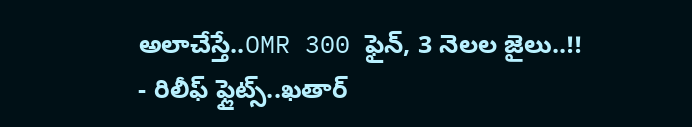అలాచేస్తే..OMR 300 ఫైన్, 3 నెలల జైలు..!!
- రిలీఫ్ ఫ్లైట్స్..ఖతార్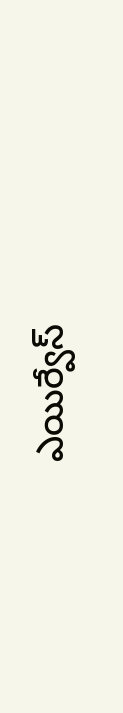ఎయిర్వేస్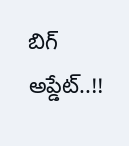బిగ్ అప్డేట్..!!